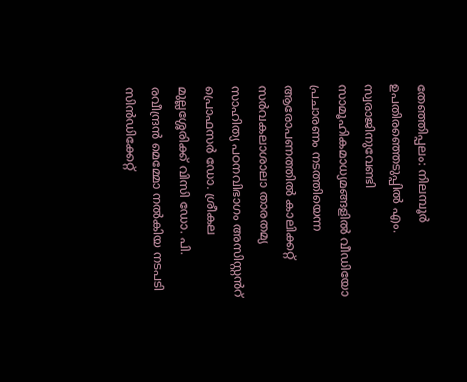തേഞ്ഞിപ്പലം: നിലമ്പൂർ ഉപതിരഞ്ഞെടുപ്പിൽ എം. സ്വരാജിനുവേണ്ടി സാമൂഹികമാധ്യമങ്ങളിൽ വീഡിയോ പ്രചാരണം നടത്തിയെന്ന ആരോപണത്തിൽ കാലിക്കറ്റ് സർവകലാശാലാ താരതമ്യ സാഹിത്യ പഠനവിഭാഗം അസിസ്റ്റൻറ് പ്രൊഫസർ ഡോ. ശ്രീകല മുല്ലശ്ശേരിക്ക് വിസി ഡോ. പി. രവീന്ദ്രൻ മെമ്മോ നൽകിയ നടപടി സിൻഡിക്കേറ്റ്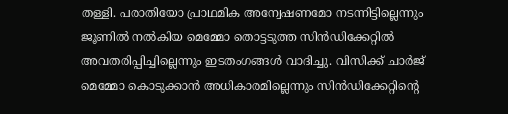തള്ളി. പരാതിയോ പ്രാഥമിക അന്വേഷണമോ നടന്നിട്ടില്ലെന്നും ജൂണിൽ നൽകിയ മെമ്മോ തൊട്ടടുത്ത സിൻഡിക്കേറ്റിൽ അവതരിപ്പിച്ചില്ലെന്നും ഇടതംഗങ്ങൾ വാദിച്ചു. വിസിക്ക് ചാർജ് മെമ്മോ കൊടുക്കാൻ അധികാരമില്ലെന്നും സിൻഡിക്കേറ്റിന്റെ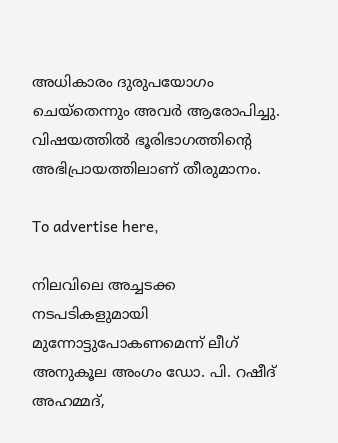അധികാരം ദുരുപയോഗം ചെയ്തെന്നും അവർ ആരോപിച്ചു. വിഷയത്തിൽ ഭൂരിഭാഗത്തിന്റെ അഭിപ്രായത്തിലാണ് തീരുമാനം.

To advertise here,

നിലവിലെ അച്ചടക്ക നടപടികളുമായി മുന്നോട്ടുപോകണമെന്ന് ലീഗ് അനുകൂല അംഗം ഡോ. പി. റഷീദ് അഹമ്മദ്,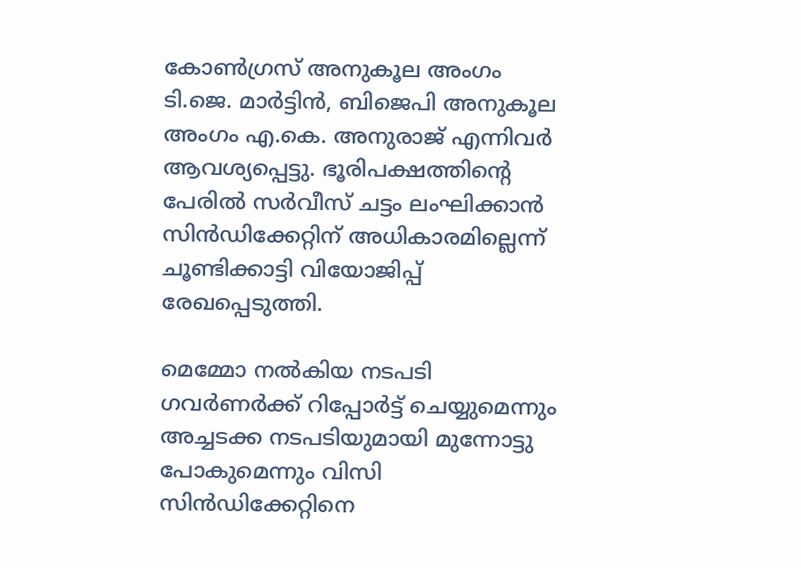കോൺഗ്രസ് അനുകൂല അംഗം ടി.ജെ. മാർട്ടിൻ, ബിജെപി അനുകൂല അംഗം എ.കെ. അനുരാജ് എന്നിവർ ആവശ്യപ്പെട്ടു. ഭൂരിപക്ഷത്തിന്റെ പേരിൽ സർവീസ് ചട്ടം ലംഘിക്കാൻ സിൻഡിക്കേറ്റിന് അധികാരമില്ലെന്ന് ചൂണ്ടിക്കാട്ടി വിയോജിപ്പ് രേഖപ്പെടുത്തി.

മെമ്മോ നൽകിയ നടപടി ഗവർണർക്ക് റിപ്പോർട്ട് ചെയ്യുമെന്നും അച്ചടക്ക നടപടിയുമായി മുന്നോട്ടു പോകുമെന്നും വിസി സിൻഡിക്കേറ്റിനെ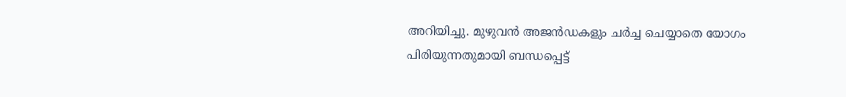അറിയിച്ചു. മുഴുവൻ അജൻഡകളും ചർച്ച ചെയ്യാതെ യോഗം പിരിയുന്നതുമായി ബന്ധപ്പെട്ട്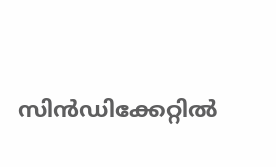സിൻഡിക്കേറ്റിൽ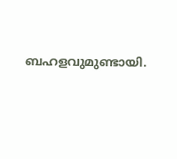ബഹളവുമുണ്ടായി.